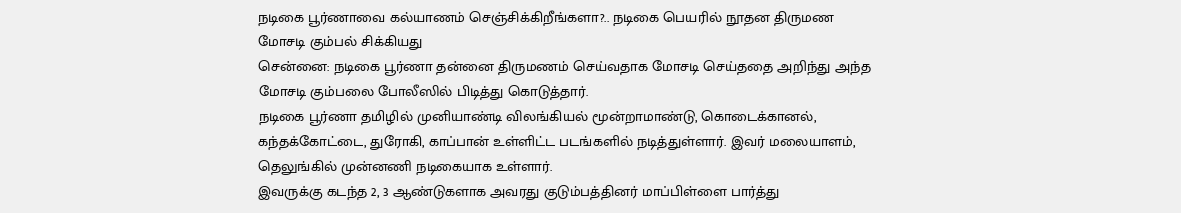நடிகை பூர்ணாவை கல்யாணம் செஞ்சிக்கிறீங்களா?.. நடிகை பெயரில் நூதன திருமண மோசடி கும்பல் சிக்கியது
சென்னை: நடிகை பூர்ணா தன்னை திருமணம் செய்வதாக மோசடி செய்ததை அறிந்து அந்த மோசடி கும்பலை போலீஸில் பிடித்து கொடுத்தார்.
நடிகை பூர்ணா தமிழில் முனியாண்டி விலங்கியல் மூன்றாமாண்டு, கொடைக்கானல், கந்தக்கோட்டை, துரோகி, காப்பான் உள்ளிட்ட படங்களில் நடித்துள்ளார். இவர் மலையாளம், தெலுங்கில் முன்னணி நடிகையாக உள்ளார்.
இவருக்கு கடந்த 2, 3 ஆண்டுகளாக அவரது குடும்பத்தினர் மாப்பிள்ளை பார்த்து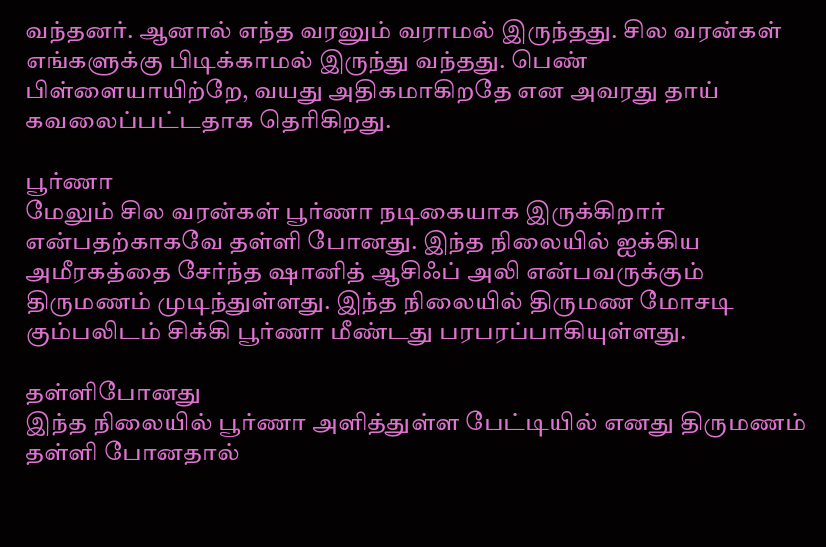வந்தனர். ஆனால் எந்த வரனும் வராமல் இருந்தது. சில வரன்கள் எங்களுக்கு பிடிக்காமல் இருந்து வந்தது. பெண் பிள்ளையாயிற்றே, வயது அதிகமாகிறதே என அவரது தாய் கவலைப்பட்டதாக தெரிகிறது.

பூர்ணா
மேலும் சில வரன்கள் பூர்ணா நடிகையாக இருக்கிறார் என்பதற்காகவே தள்ளி போனது. இந்த நிலையில் ஐக்கிய அமீரகத்தை சேர்ந்த ஷானித் ஆசிஃப் அலி என்பவருக்கும் திருமணம் முடிந்துள்ளது. இந்த நிலையில் திருமண மோசடி கும்பலிடம் சிக்கி பூர்ணா மீண்டது பரபரப்பாகியுள்ளது.

தள்ளிபோனது
இந்த நிலையில் பூர்ணா அளித்துள்ள பேட்டியில் எனது திருமணம் தள்ளி போனதால்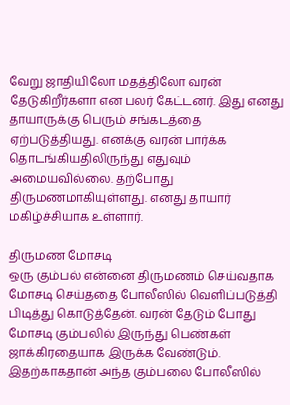வேறு ஜாதியிலோ மதத்திலோ வரன் தேடுகிறீர்களா என பலர் கேட்டனர். இது எனது தாயாருக்கு பெரும் சங்கடத்தை ஏற்படுத்தியது. எனக்கு வரன் பார்க்க தொடங்கியதிலிருந்து எதுவும் அமையவில்லை. தற்போது திருமணமாகியுள்ளது. எனது தாயார் மகிழ்ச்சியாக உள்ளார்.

திருமண மோசடி
ஒரு கும்பல் என்னை திருமணம் செய்வதாக மோசடி செய்ததை போலீஸில் வெளிப்படுத்தி பிடித்து கொடுத்தேன். வரன் தேடும் போது மோசடி கும்பலில் இருந்து பெண்கள் ஜாக்கிரதையாக இருக்க வேண்டும். இதற்காகதான் அந்த கும்பலை போலீஸில்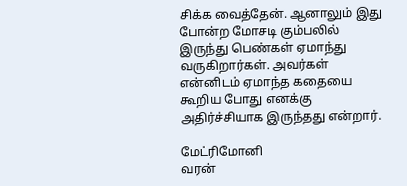சிக்க வைத்தேன். ஆனாலும் இது போன்ற மோசடி கும்பலில் இருந்து பெண்கள் ஏமாந்து வருகிறார்கள். அவர்கள் என்னிடம் ஏமாந்த கதையை கூறிய போது எனக்கு அதிர்ச்சியாக இருந்தது என்றார்.

மேட்ரிமோனி
வரன்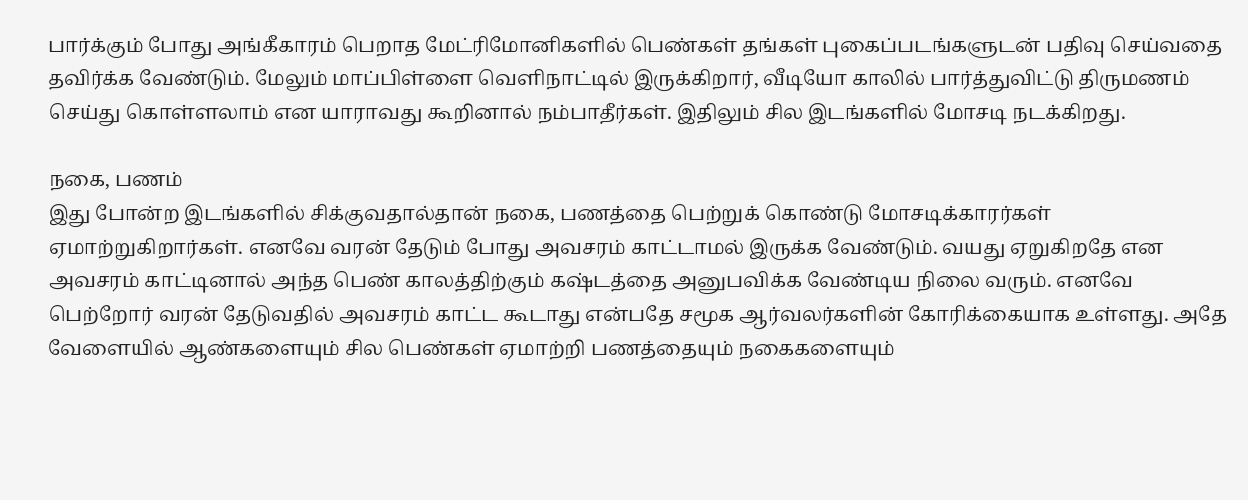பார்க்கும் போது அங்கீகாரம் பெறாத மேட்ரிமோனிகளில் பெண்கள் தங்கள் புகைப்படங்களுடன் பதிவு செய்வதை தவிர்க்க வேண்டும். மேலும் மாப்பிள்ளை வெளிநாட்டில் இருக்கிறார், வீடியோ காலில் பார்த்துவிட்டு திருமணம் செய்து கொள்ளலாம் என யாராவது கூறினால் நம்பாதீர்கள். இதிலும் சில இடங்களில் மோசடி நடக்கிறது.

நகை, பணம்
இது போன்ற இடங்களில் சிக்குவதால்தான் நகை, பணத்தை பெற்றுக் கொண்டு மோசடிக்காரர்கள் ஏமாற்றுகிறார்கள். எனவே வரன் தேடும் போது அவசரம் காட்டாமல் இருக்க வேண்டும். வயது ஏறுகிறதே என அவசரம் காட்டினால் அந்த பெண் காலத்திற்கும் கஷ்டத்தை அனுபவிக்க வேண்டிய நிலை வரும். எனவே பெற்றோர் வரன் தேடுவதில் அவசரம் காட்ட கூடாது என்பதே சமூக ஆர்வலர்களின் கோரிக்கையாக உள்ளது. அதே வேளையில் ஆண்களையும் சில பெண்கள் ஏமாற்றி பணத்தையும் நகைகளையும்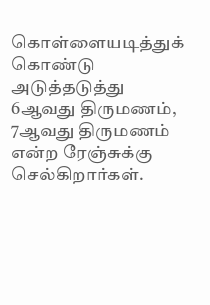கொள்ளையடித்துக் கொண்டு அடுத்தடுத்து 6ஆவது திருமணம், 7ஆவது திருமணம் என்ற ரேஞ்சுக்கு செல்கிறார்கள்.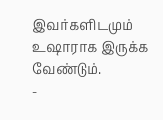இவர்களிடமும் உஷாராக இருக்க வேண்டும்.
-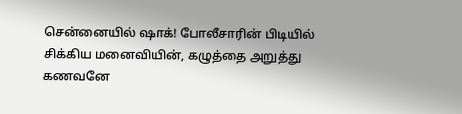சென்னையில் ஷாக்! போலீசாரின் பிடியில் சிக்கிய மனைவியின், கழுத்தை அறுத்து கணவனே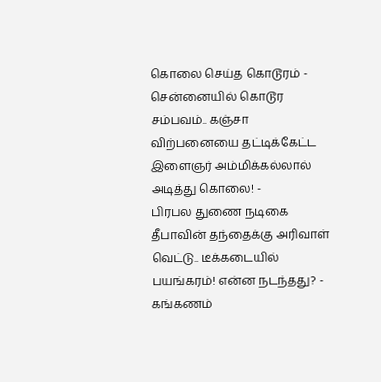கொலை செய்த கொடூரம் -
சென்னையில் கொடூர சம்பவம்.. கஞ்சா விற்பனையை தட்டிக்கேட்ட இளைஞர் அம்மிக்கல்லால் அடித்து கொலை! -
பிரபல துணை நடிகை தீபாவின் தந்தைக்கு அரிவாள் வெட்டு.. டீக்கடையில் பயங்கரம்! என்ன நடந்தது? -
கங்கணம்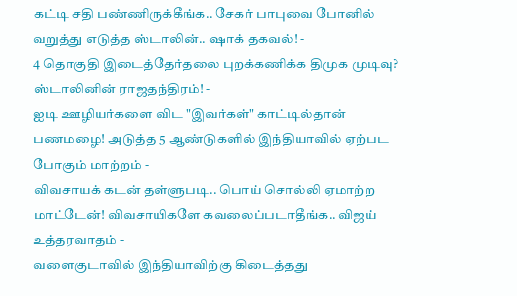கட்டி சதி பண்ணிருக்கீங்க.. சேகர் பாபுவை போனில் வறுத்து எடுத்த ஸ்டாலின்.. ஷாக் தகவல்! -
4 தொகுதி இடைத்தேர்தலை புறக்கணிக்க திமுக முடிவு? ஸ்டாலினின் ராஜதந்திரம்! -
ஐடி ஊழியர்களை விட "இவர்கள்" காட்டில்தான் பணமழை! அடுத்த 5 ஆண்டுகளில் இந்தியாவில் ஏற்பட போகும் மாற்றம் -
விவசாயக் கடன் தள்ளுபடி.. பொய் சொல்லி ஏமாற்ற மாட்டேன்! விவசாயிகளே கவலைப்படாதீங்க.. விஜய் உத்தரவாதம் -
வளைகுடாவில் இந்தியாவிற்கு கிடைத்தது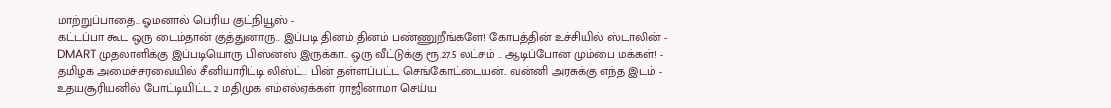மாற்றுப்பாதை.. ஓமனால் பெரிய குட்நியூஸ் -
கட்டப்பா கூட ஒரு டைம்தான் குத்துனாரு.. இப்படி தினம் தினம் பண்ணுறீங்களே! கோபத்தின் உச்சியில் ஸ்டாலின் -
DMART முதலாளிக்கு இப்படியொரு பிஸ்னஸ் இருக்கா.. ஒரு வீட்டுக்கு ரூ.27.5 லட்சம் .. ஆடிப்போன மும்பை மக்கள்! -
தமிழக அமைச்சரவையில் சீனியாரிட்டி லிஸ்ட்.. பின் தள்ளப்பட்ட செங்கோட்டையன்.. வன்னி அரசுக்கு எந்த இடம் -
உதயசூரியனில் போட்டியிட்ட 2 மதிமுக எம்எல்ஏக்கள் ராஜினாமா செய்ய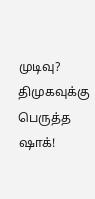முடிவு? திமுகவுக்கு பெருத்த ஷாக்!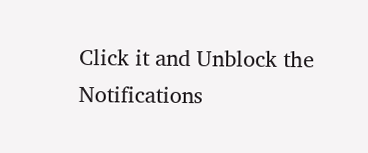Click it and Unblock the Notifications